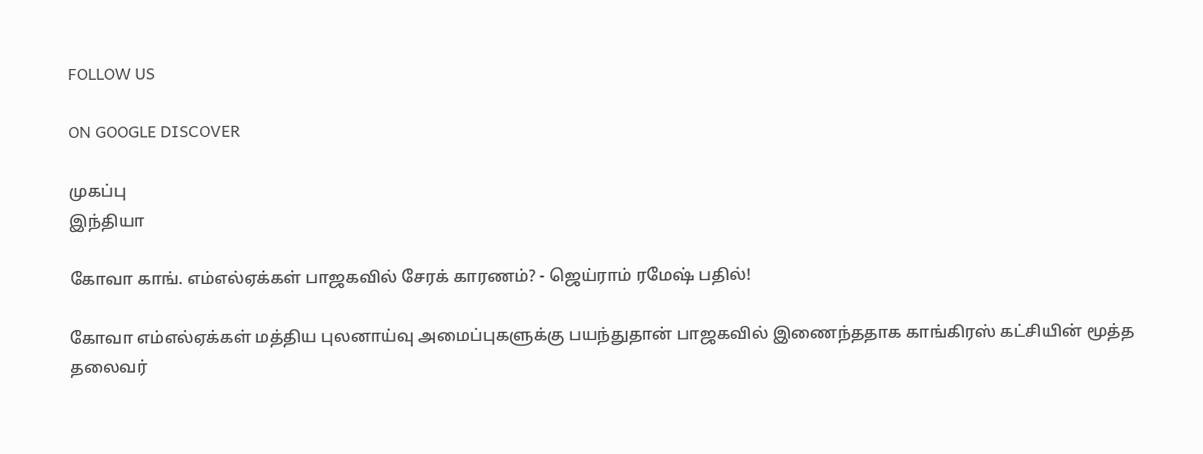FOLLOW US

ON GOOGLE DISCOVER

முகப்பு
இந்தியா

கோவா காங். எம்எல்ஏக்கள் பாஜகவில் சேரக் காரணம்? - ஜெய்ராம் ரமேஷ் பதில்!

கோவா எம்எல்ஏக்கள் மத்திய புலனாய்வு அமைப்புகளுக்கு பயந்துதான் பாஜகவில் இணைந்ததாக காங்கிரஸ் கட்சியின் மூத்த தலைவர்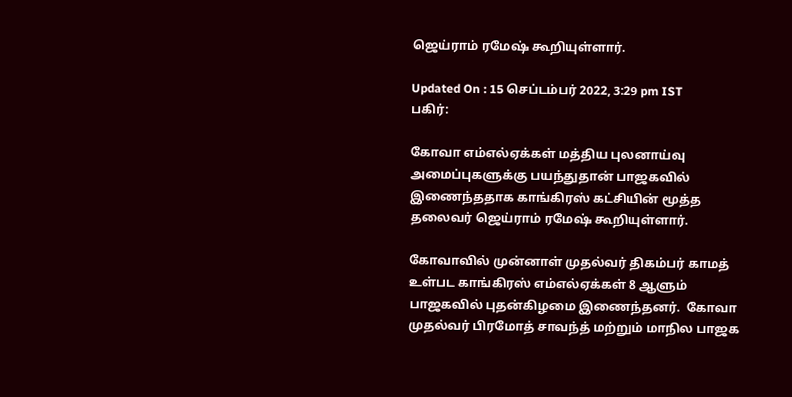ஜெய்ராம் ரமேஷ் கூறியுள்ளார்.

Updated On : 15 செப்டம்பர் 2022, 3:29 pm IST
பகிர்:

கோவா எம்எல்ஏக்கள் மத்திய புலனாய்வு அமைப்புகளுக்கு பயந்துதான் பாஜகவில் இணைந்ததாக காங்கிரஸ் கட்சியின் மூத்த தலைவர் ஜெய்ராம் ரமேஷ் கூறியுள்ளார்.

கோவாவில் முன்னாள் முதல்வர் திகம்பர் காமத் உள்பட காங்கிரஸ் எம்எல்ஏக்கள் 8 ஆளும் பாஜகவில் புதன்கிழமை இணைந்தனர்.  கோவா முதல்வர் பிரமோத் சாவந்த் மற்றும் மாநில பாஜக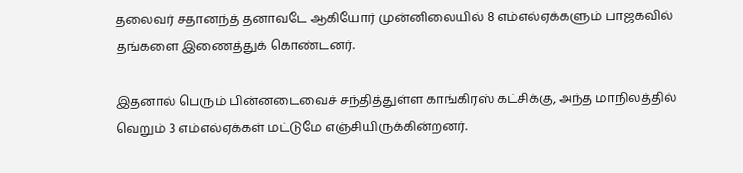தலைவர் சதானந்த் தனாவடே ஆகியோர் முன்னிலையில் 8 எம்எல்ஏக்களும் பாஜகவில் தங்களை இணைத்துக் கொண்டனர்.

இதனால் பெரும் பின்னடைவைச் சந்தித்துள்ள காங்கிரஸ் கட்சிக்கு, அந்த மாநிலத்தில் வெறும் 3 எம்எல்ஏக்கள் மட்டுமே எஞ்சியிருக்கின்றனர்.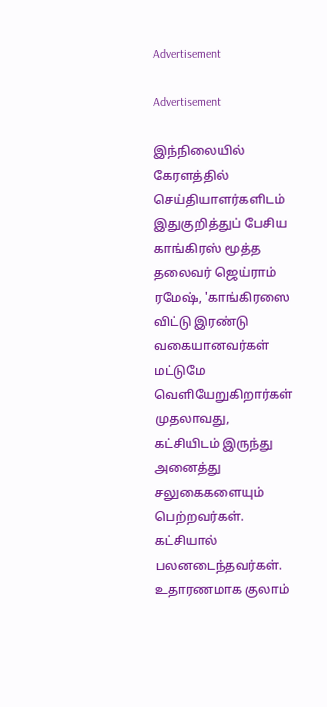Advertisement

Advertisement

இந்நிலையில் கேரளத்தில் செய்தியாளர்களிடம் இதுகுறித்துப் பேசிய காங்கிரஸ் மூத்த தலைவர் ஜெய்ராம் ரமேஷ், 'காங்கிரஸை விட்டு இரண்டு வகையானவர்கள் மட்டுமே வெளியேறுகிறார்கள் முதலாவது, கட்சியிடம் இருந்து அனைத்து சலுகைகளையும் பெற்றவர்கள். கட்சியால் பலனடைந்தவர்கள். உதாரணமாக குலாம்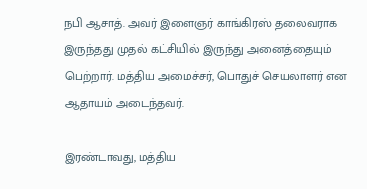நபி ஆசாத். அவர் இளைஞர் காங்கிரஸ் தலைவராக இருந்தது முதல் கட்சியில் இருந்து அனைத்தையும் பெற்றார். மத்திய அமைச்சர், பொதுச் செயலாளர் என ஆதாயம் அடைந்தவர்.

இரண்டாவது, மத்திய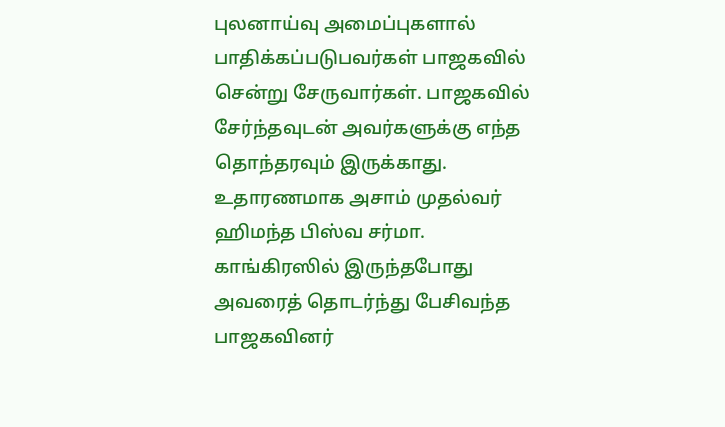புலனாய்வு அமைப்புகளால் பாதிக்கப்படுபவர்கள் பாஜகவில் சென்று சேருவார்கள். பாஜகவில் சேர்ந்தவுடன் அவர்களுக்கு எந்த தொந்தரவும் இருக்காது. உதாரணமாக அசாம் முதல்வர் ஹிமந்த பிஸ்வ சர்மா. காங்கிரஸில் இருந்தபோது அவரைத் தொடர்ந்து பேசிவந்த பாஜகவினர்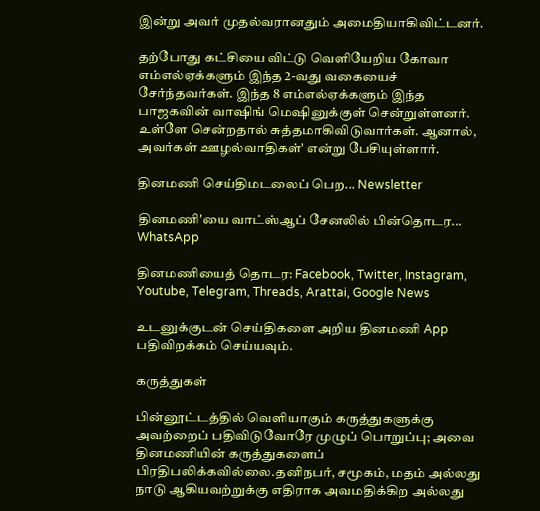இன்று அவர் முதல்வரானதும் அமைதியாகிவிட்டனர்.

தற்போது கட்சியை விட்டு வெளியேறிய கோவா எம்எல்ஏக்களும் இந்த 2-வது வகையைச் சேர்ந்தவர்கள். இந்த 8 எம்எல்ஏக்களும் இந்த பாஜகவின் வாஷிங் மெஷினுக்குள் சென்றுள்ளனர். உள்ளே சென்றதால் சுத்தமாகிவிடுவார்கள். ஆனால், அவர்கள் ஊழல்வாதிகள்' என்று பேசியுள்ளார்.

தினமணி செய்திமடலைப் பெற... Newsletter

தினமணி'யை வாட்ஸ்ஆப் சேனலில் பின்தொடர... WhatsApp

தினமணியைத் தொடர: Facebook, Twitter, Instagram, Youtube, Telegram, Threads, Arattai, Google News

உடனுக்குடன் செய்திகளை அறிய தினமணி App பதிவிறக்கம் செய்யவும்.

கருத்துகள்

பின்னூட்டத்தில் வெளியாகும் கருத்துகளுக்கு அவற்றைப் பதிவிடுவோரே முழுப் பொறுப்பு; அவை தினமணியின் கருத்துகளைப் பிரதிபலிக்கவில்லை.தனிநபர், சமூகம், மதம் அல்லது நாடு ஆகியவற்றுக்கு எதிராக அவமதிக்கிற அல்லது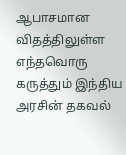ஆபாசமான விதத்திலுள்ள எந்தவொரு கருத்தும் இந்திய அரசின் தகவல்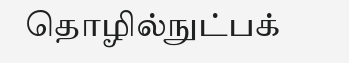தொழில்நுட்பக்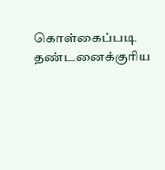கொள்கைப்படி தண்டனைக்குரிய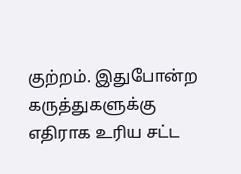குற்றம். இதுபோன்ற கருத்துகளுக்கு எதிராக உரிய சட்ட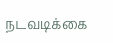நடவடிக்கை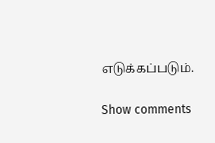எடுக்கப்படும்.

Show comments